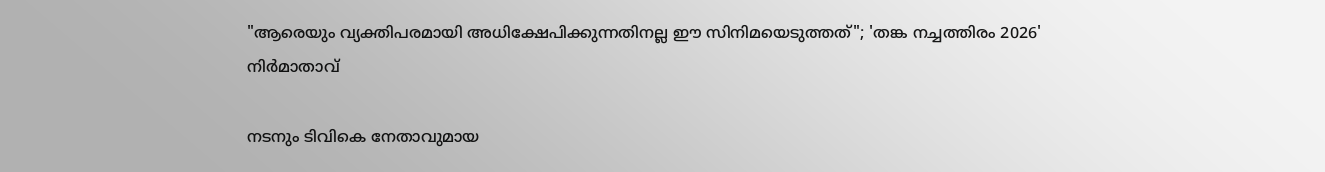"ആരെയും വ്യക്തിപരമായി അധിക്ഷേപിക്കുന്നതിനല്ല ഈ സിനിമയെടുത്തത്"; 'തങ്ക നച്ചത്തിരം 2026' നിർമാതാവ്

നടനും ടിവികെ നേതാവുമായ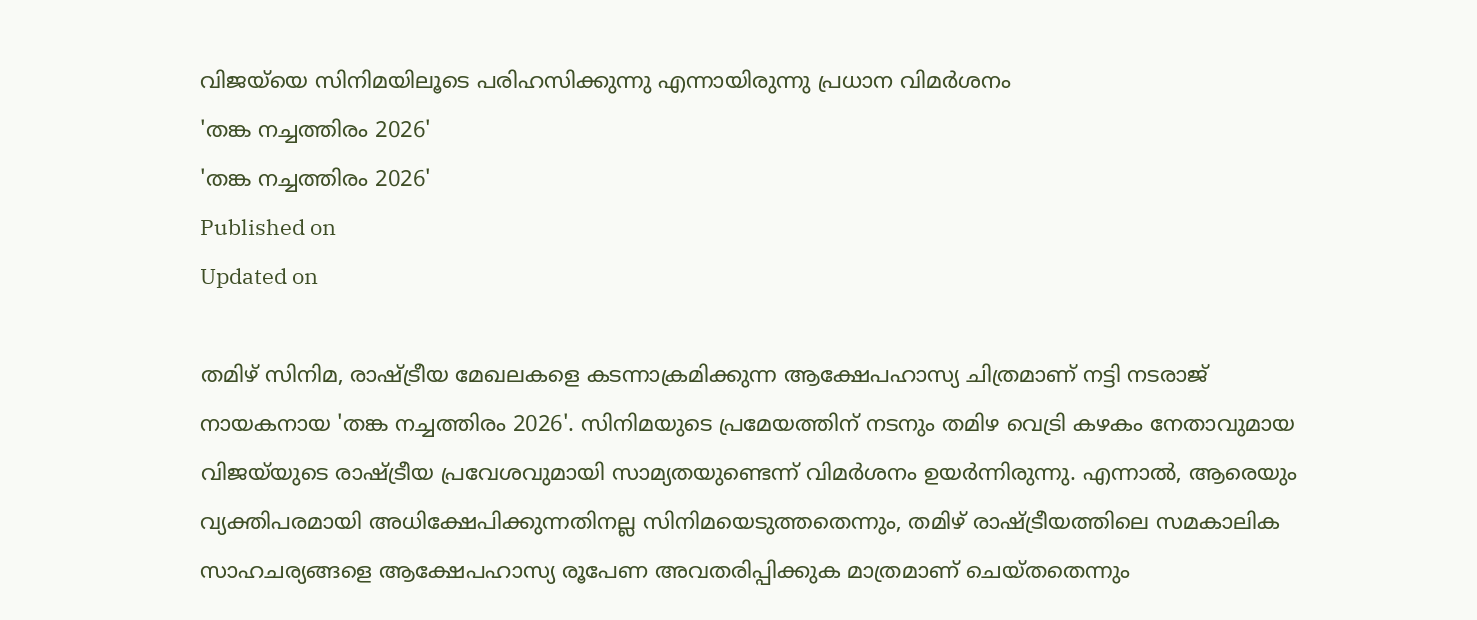വിജയ്‌യെ സിനിമയിലൂടെ പരിഹസിക്കുന്നു എന്നായിരുന്നു പ്രധാന വിമർശനം
'തങ്ക നച്ചത്തിരം 2026'
'തങ്ക നച്ചത്തിരം 2026'
Published on
Updated on

തമിഴ് സിനിമ, രാഷ്ട്രീയ മേഖലകളെ കടന്നാക്രമിക്കുന്ന ആക്ഷേപഹാസ്യ ചിത്രമാണ് നട്ടി നടരാജ് നായകനായ 'തങ്ക നച്ചത്തിരം 2026'. സിനിമയുടെ പ്രമേയത്തിന് നടനും തമിഴ വെട്രി കഴകം നേതാവുമായ വിജയ്‌യുടെ രാഷ്ട്രീയ പ്രവേശവുമായി സാമ്യതയുണ്ടെന്ന് വിമർശനം ഉയർന്നിരുന്നു. എന്നാൽ, ആരെയും വ്യക്തിപരമായി അധിക്ഷേപിക്കുന്നതിനല്ല സിനിമയെടുത്തതെന്നും, തമിഴ് രാഷ്ട്രീയത്തിലെ സമകാലിക സാഹചര്യങ്ങളെ ആക്ഷേപഹാസ്യ രൂപേണ അവതരിപ്പിക്കുക മാത്രമാണ് ചെയ്തതെന്നും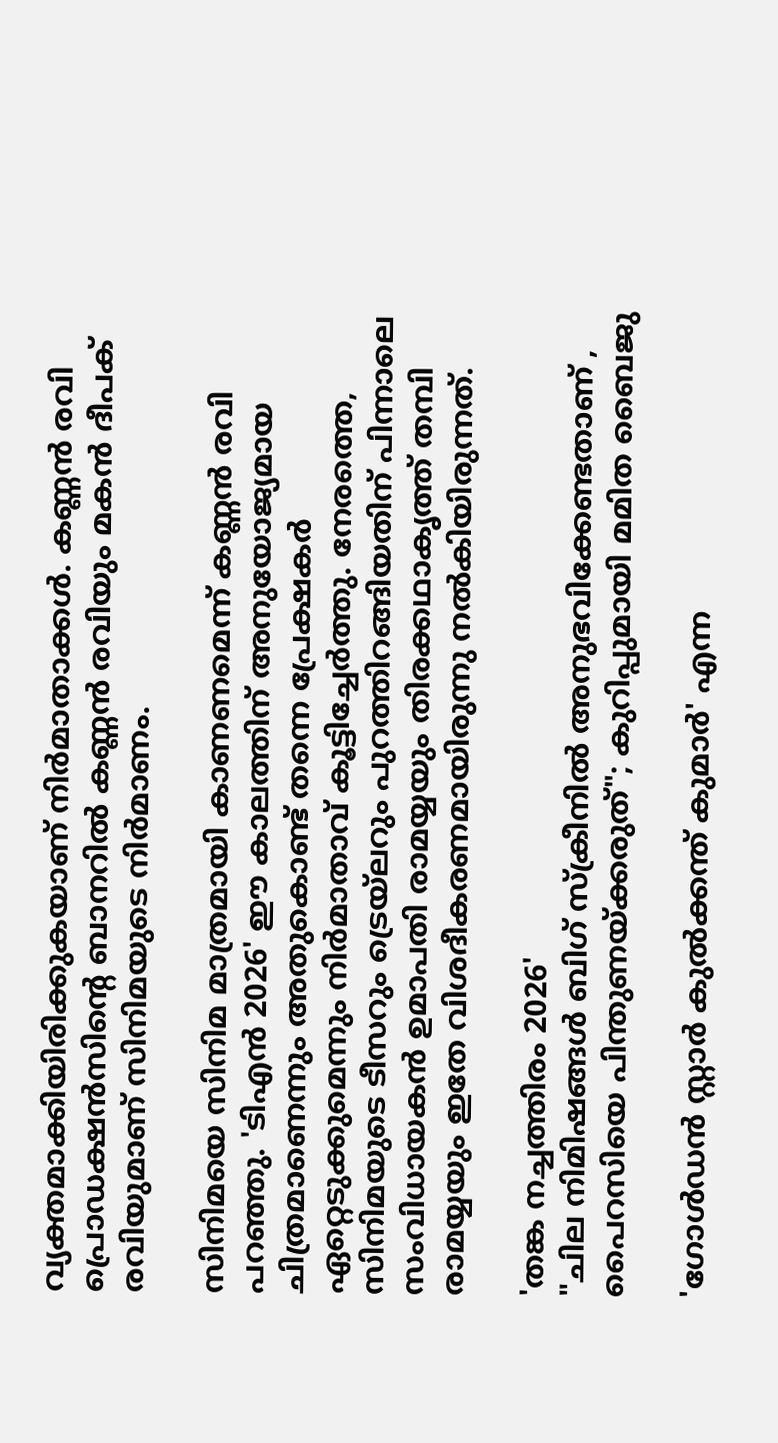വ്യക്തമാക്കിയിരിക്കുകയാണ് നിർമാതാക്കൾ. കണ്ണൻ രവി പ്രൊഡക്ഷൻസിന്റെ ബാനറിൽ കണ്ണൻ രവിയും മകൻ ദീപക് രവിയുമാണ് സിനിമയുടെ നിർമാണം.

സിനിമയെ സിനിമ മാത്രമായി കാണണമെന്ന് കണ്ണൻ രവി പറഞ്ഞു. 'ടിഎൻ 2026' ഈ കാലത്തിന് അനുയോജ്യമായ ചിത്രമാണെന്നും അതുകൊണ്ട് തന്നെ പ്രേക്ഷകർ ഏറ്റെടുക്കുമെന്നും നിർമാതാവ് കൂട്ടിച്ചേർത്തു. നേരത്തെ, സിനിമയുടെ ടീസറും ട്രെയ്‌ലറും പുറത്തിറങ്ങിയതിന് പിന്നാലെ സംവിധായകൻ ഉമാപതി രാമയ്യയും തിരക്കഥാകൃത്ത് തമ്പി രാമയ്യയും ഇതേ വിശദീകരണമായിരുന്നു നൽകിയിരുന്നത്.

'തങ്ക നച്ചത്തിരം 2026'
"ചില നിമിഷങ്ങൾ ബിഗ് സ്‌ക്രീനിൽ അനുഭവിക്കേണ്ടതാണ് , പൈറസിയെ പിന്തുണയ്ക്കരുത്"; കുറിപ്പുമായി മമിത ബൈജു

'ഗോൾഡൻ സ്റ്റാർ കുൽക്കന്ത് കുമാർ' എന്ന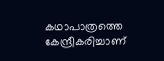കഥാപാത്രത്തെ കേന്ദ്രീകരിച്ചാണ്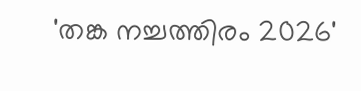'തങ്ക നച്ചത്തിരം 2026'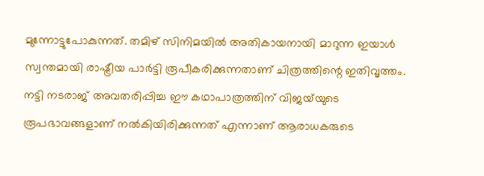മുന്നോട്ടുപോകുന്നത്. തമിഴ് സിനിമയിൽ അതികായനായി മാറുന്ന ഇയാൾ സ്വന്തമായി രാഷ്ട്രീയ പാർട്ടി രൂപീകരിക്കുന്നതാണ് ചിത്രത്തിന്റെ ഇതിവൃത്തം. നട്ടി നടരാജ് അവതരിപ്പിച്ച ഈ കഥാപാത്രത്തിന് വിജയ്‌യുടെ രൂപഭാവങ്ങളാണ് നൽകിയിരിക്കുന്നത് എന്നാണ് ആരാധകരുടെ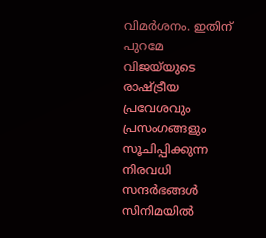വിമർശനം. ഇതിന് പുറമേ വിജയ്‌യുടെ രാഷ്ട്രീയ പ്രവേശവും പ്രസംഗങ്ങളും സൂചിപ്പിക്കുന്ന നിരവധി സന്ദർഭങ്ങൾ സിനിമയിൽ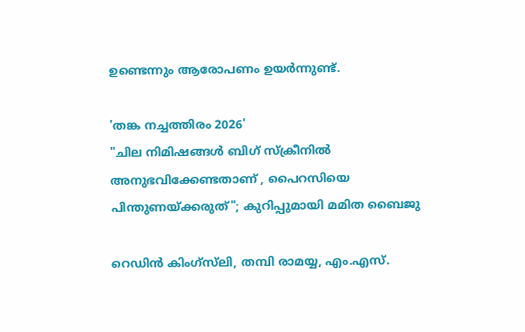ഉണ്ടെന്നും ആരോപണം ഉയർന്നുണ്ട്.

'തങ്ക നച്ചത്തിരം 2026'
"ചില നിമിഷങ്ങൾ ബിഗ് സ്‌ക്രീനിൽ അനുഭവിക്കേണ്ടതാണ് , പൈറസിയെ പിന്തുണയ്ക്കരുത്"; കുറിപ്പുമായി മമിത ബൈജു

റെഡിൻ കിംഗ്‌സ്‌ലി, തമ്പി രാമയ്യ, എം.എസ്.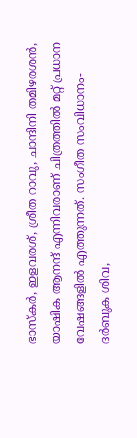ഭാസ്‌കർ, ഇളവരശ്, ശ്രീത റാവു, ചാന്ദിനി തമിഴരശൻ, യാഷിക ആനന്ദ് എന്നിവരാണ് ചിത്രത്തിൽ മറ്റ് പ്രധാന വേഷങ്ങളിൽ എത്തുന്നത്. സംഗീത സംവിധാനം-ദർബുക ശിവ,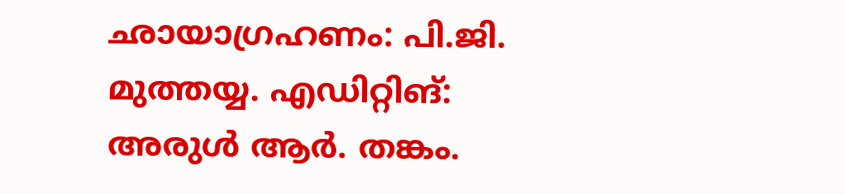ഛായാഗ്രഹണം: പി.ജി. മുത്തയ്യ. എഡിറ്റിങ്: അരുൾ ആർ. തങ്കം.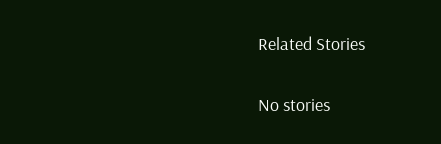Related Stories

No stories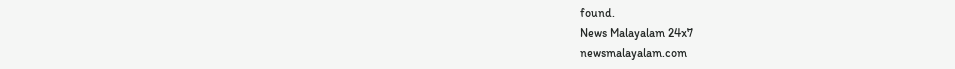found.
News Malayalam 24x7
newsmalayalam.com